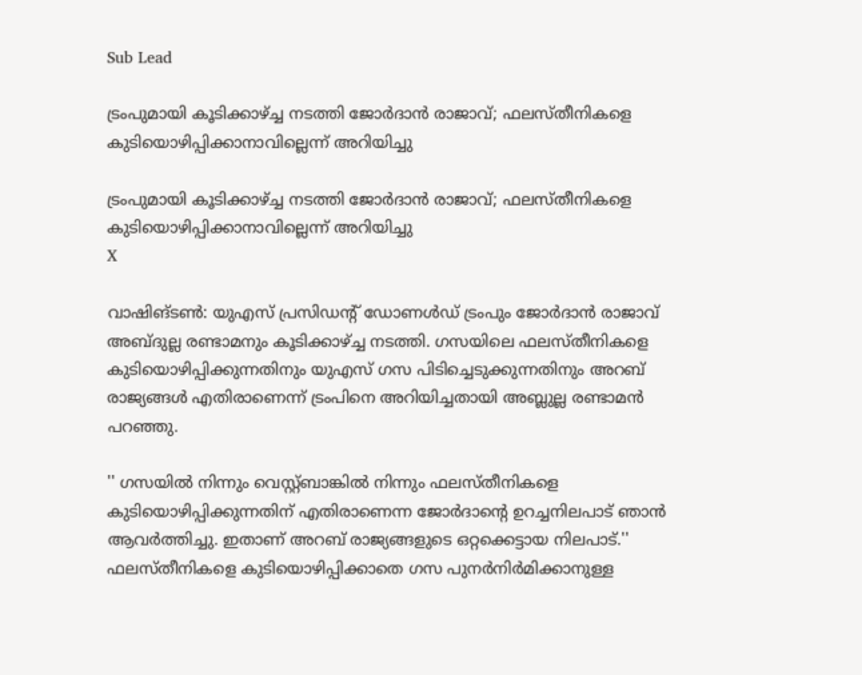Sub Lead

ട്രംപുമായി കൂടിക്കാഴ്ച്ച നടത്തി ജോര്‍ദാന്‍ രാജാവ്; ഫലസ്തീനികളെ കുടിയൊഴിപ്പിക്കാനാവില്ലെന്ന് അറിയിച്ചു

ട്രംപുമായി കൂടിക്കാഴ്ച്ച നടത്തി ജോര്‍ദാന്‍ രാജാവ്; ഫലസ്തീനികളെ കുടിയൊഴിപ്പിക്കാനാവില്ലെന്ന് അറിയിച്ചു
X

വാഷിങ്ടണ്‍: യുഎസ് പ്രസിഡന്റ് ഡോണള്‍ഡ് ട്രംപും ജോര്‍ദാന്‍ രാജാവ് അബ്ദുല്ല രണ്ടാമനും കൂടിക്കാഴ്ച്ച നടത്തി. ഗസയിലെ ഫലസ്തീനികളെ കുടിയൊഴിപ്പിക്കുന്നതിനും യുഎസ് ഗസ പിടിച്ചെടുക്കുന്നതിനും അറബ് രാജ്യങ്ങള്‍ എതിരാണെന്ന് ട്രംപിനെ അറിയിച്ചതായി അബ്ലുല്ല രണ്ടാമന്‍ പറഞ്ഞു.

'' ഗസയില്‍ നിന്നും വെസ്റ്റ്ബാങ്കില്‍ നിന്നും ഫലസ്തീനികളെ കുടിയൊഴിപ്പിക്കുന്നതിന് എതിരാണെന്ന ജോര്‍ദാന്റെ ഉറച്ചനിലപാട് ഞാന്‍ ആവര്‍ത്തിച്ചു. ഇതാണ് അറബ് രാജ്യങ്ങളുടെ ഒറ്റക്കെട്ടായ നിലപാട്.'' ഫലസ്തീനികളെ കുടിയൊഴിപ്പിക്കാതെ ഗസ പുനര്‍നിര്‍മിക്കാനുള്ള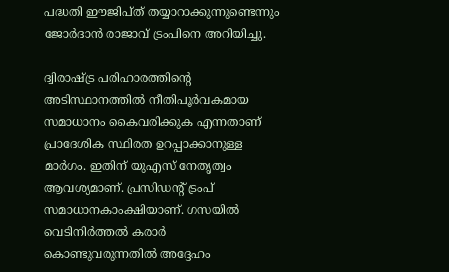പദ്ധതി ഈജിപ്ത് തയ്യാറാക്കുന്നുണ്ടെന്നും ജോര്‍ദാന്‍ രാജാവ് ട്രംപിനെ അറിയിച്ചു.

ദ്വിരാഷ്ട്ര പരിഹാരത്തിന്റെ അടിസ്ഥാനത്തില്‍ നീതിപൂര്‍വകമായ സമാധാനം കൈവരിക്കുക എന്നതാണ് പ്രാദേശിക സ്ഥിരത ഉറപ്പാക്കാനുള്ള മാര്‍ഗം. ഇതിന് യുഎസ് നേതൃത്വം ആവശ്യമാണ്. പ്രസിഡന്റ് ട്രംപ് സമാധാനകാംക്ഷിയാണ്. ഗസയില്‍ വെടിനിര്‍ത്തല്‍ കരാര്‍ കൊണ്ടുവരുന്നതില്‍ അദ്ദേഹം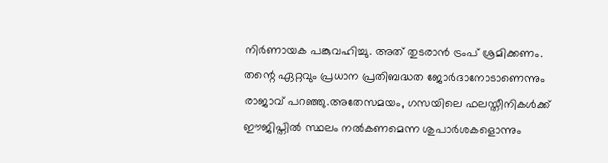നിര്‍ണായക പങ്കുവഹിച്ചു. അത് തുടരാന്‍ ട്രംപ് ശ്രമിക്കണം. തന്റെ ഏറ്റവും പ്രധാന പ്രതിബദ്ധത ജോര്‍ദാനോടാണെന്നും രാജാവ് പറഞ്ഞു.അതേസമയം, ഗസയിലെ ഫലസ്തീനികള്‍ക്ക് ഈജിപ്തില്‍ സ്ഥലം നല്‍കണമെന്ന ശുപാര്‍ശകളൊന്നും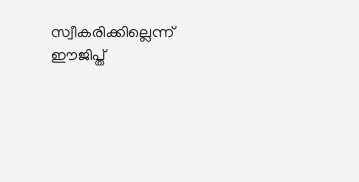സ്വീകരിക്കില്ലെന്ന് ഈജിപ്ത്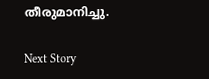തീരുമാനിച്ചു.

Next Story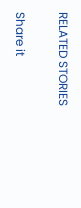RELATED STORIES

Share it